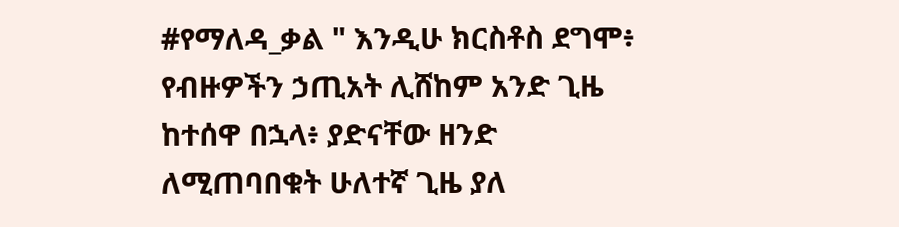#የማለዳ_ቃል " እንዲሁ ክርስቶስ ደግሞ፥ የብዙዎችን ኃጢአት ሊሸከም አንድ ጊዜ ከተሰዋ በኋላ፥ ያድናቸው ዘንድ ለሚጠባበቁት ሁለተኛ ጊዜ ያለ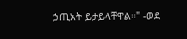ኃጢአት ይታይላቸዋል።" -ወደ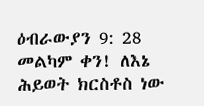ዕብራውያን 9: 28 መልካም ቀን! ለእኔ ሕይወት ክርስቶስ ነው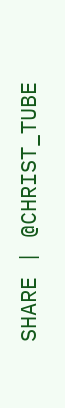SHARE | @CHRIST_TUBE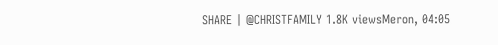SHARE | @CHRISTFAMILY 1.8K viewsMeron, 04:05